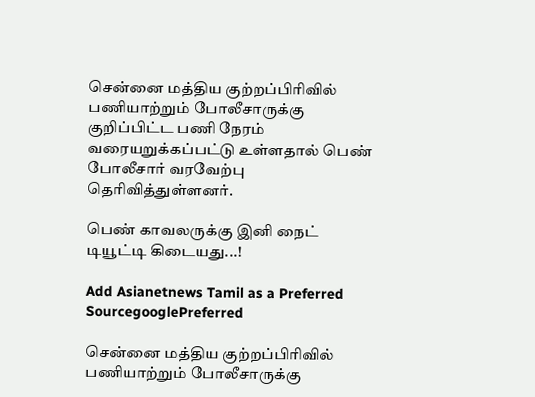சென்னை மத்திய குற்றப்பிரிவில் பணியாற்றும் போலீசாருக்கு குறிப்பிட்ட பணி நேரம் வரையறுக்கப்பட்டு உள்ளதால் பெண் போலீசார் வரவேற்பு தெரிவித்துள்ளனர்.

பெண் காவலருக்கு இனி நைட் டியூட்டி கிடையது...!

Add Asianetnews Tamil as a Preferred SourcegooglePreferred

சென்னை மத்திய குற்றப்பிரிவில் பணியாற்றும் போலீசாருக்கு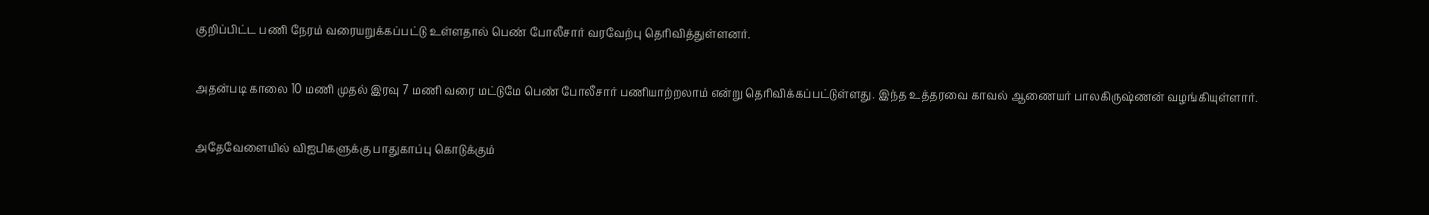குறிப்பிட்ட பணி நேரம் வரையறுக்கப்பட்டு உள்ளதால் பெண் போலீசார் வரவேற்பு தெரிவித்துள்ளனர்.

அதன்படி காலை 10 மணி முதல் இரவு 7 மணி வரை மட்டுமே பெண் போலீசார் பணியாற்றலாம் என்று தெரிவிக்கப்பட்டுள்ளது. இந்த உத்தரவை காவல் ஆணையர் பாலகிருஷ்ணன் வழங்கியுள்ளார்.

அதேவேளையில் விஐபிகளுக்கு பாதுகாப்பு கொடுக்கும்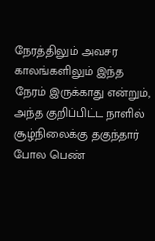நேரத்திலும் அவசர காலங்களிலும் இந்த நேரம் இருக்காது என்றும், அந்த குறிப்பிட்ட நாளில் சூழ்நிலைக்கு தகுந்தார் போல பெண்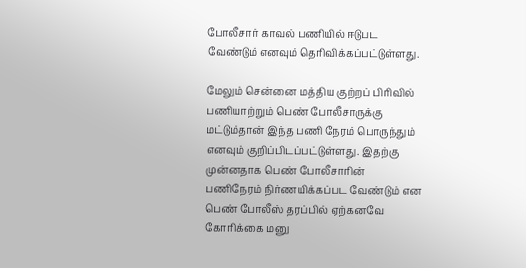போலீசார் காவல் பணியில் ஈடுபட வேண்டும் எனவும் தெரிவிக்கப்பட்டுள்ளது.

மேலும் சென்னை மத்திய குற்றப் பிரிவில் பணியாற்றும் பெண் போலீசாருக்கு மட்டும்தான் இந்த பணி நேரம் பொருந்தும் எனவும் குறிப்பிடப்பட்டுள்ளது. இதற்கு முன்னதாக பெண் போலீசாரின் பணிநேரம் நிர்ணயிக்கப்பட வேண்டும் என பெண் போலீஸ் தரப்பில் ஏற்கனவே கோரிக்கை மனு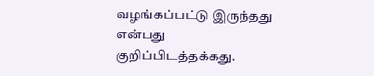வழங்கப்பட்டு இருந்தது என்பது குறிப்பிடத்தக்கது.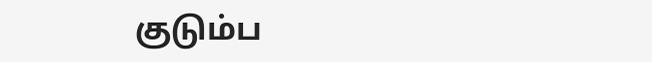குடும்ப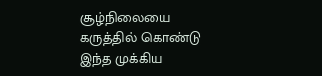சூழ்நிலையை கருத்தில் கொண்டு இந்த முக்கிய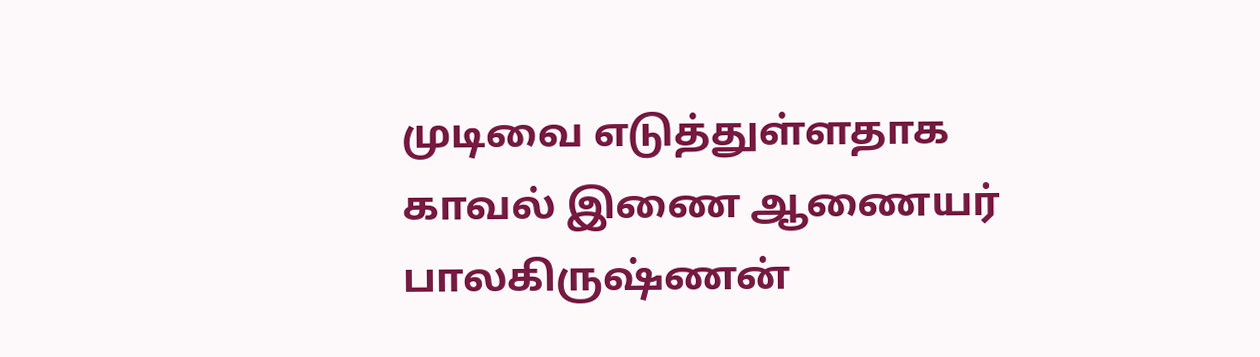முடிவை எடுத்துள்ளதாக காவல் இணை ஆணையர் பாலகிருஷ்ணன்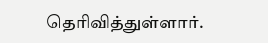தெரிவித்துள்ளார்.